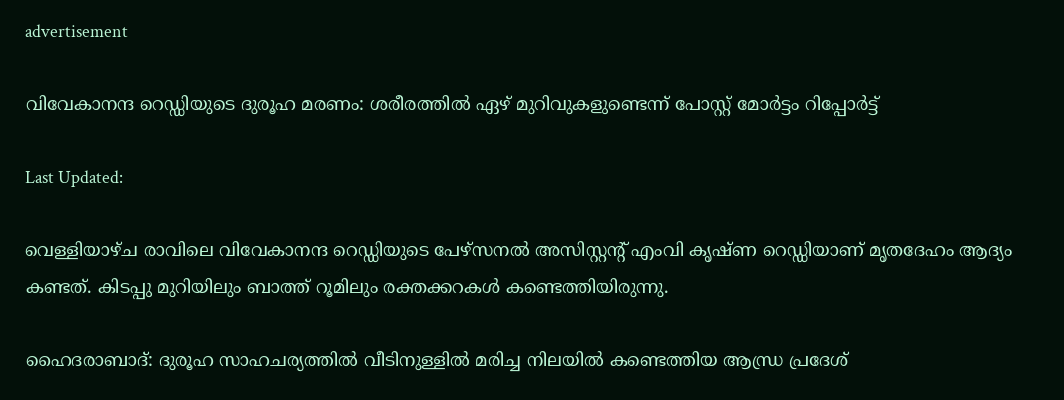advertisement

വിവേകാനന്ദ റെഡ്ഡിയുടെ ദുരൂഹ മരണം: ശരീരത്തിൽ ഏഴ് മുറിവുകളുണ്ടെന്ന് പോസ്റ്റ് മോർട്ടം റിപ്പോർട്ട്

Last Updated:

വെള്ളിയാഴ്ച രാവിലെ വിവേകാനന്ദ റെഡ്ഡിയുടെ പേഴ്സനൽ അസിസ്റ്റന്റ് എംവി കൃഷ്ണ റെഡ്ഡിയാണ് മൃതദേഹം ആദ്യം കണ്ടത്. കിടപ്പു മുറിയിലും ബാത്ത് റൂമിലും രക്തക്കറകൾ കണ്ടെത്തിയിരുന്നു.

ഹൈദരാബാദ്: ദുരൂഹ സാഹചര്യത്തില്‍ വീടിനുള്ളിൽ മരിച്ച നിലയിൽ കണ്ടെത്തിയ ആന്ധ്ര പ്രദേശ്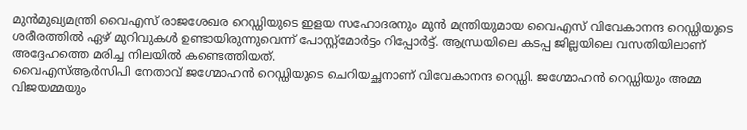മുൻമുഖ്യമന്ത്രി വൈഎസ് രാജശേഖര റെഡ്ഡിയുടെ ഇളയ സഹോദരനും മുൻ മന്ത്രിയുമായ വൈഎസ് വിവേകാനന്ദ റെഡ്ഡിയുടെ ശരീരത്തിൽ ഏഴ് മുറിവുകൾ ഉണ്ടായിരുന്നുവെന്ന് പോസ്റ്റ്മോർട്ടം റിപ്പോർട്ട്. ആന്ധ്രയിലെ കടപ്പ ജില്ലയിലെ വസതിയിലാണ് അദ്ദേഹത്തെ മരിച്ച നിലയിൽ കണ്ടെത്തിയത്.
വൈഎസ്ആർസിപി നേതാവ് ജഗ്മോഹൻ റെഡ്ഡിയുടെ ചെറിയച്ഛനാണ് വിവേകാനന്ദ റെഡ്ഡി. ജഗ്മോഹൻ റെഡ്ഡിയും അമ്മ വിജയമ്മയും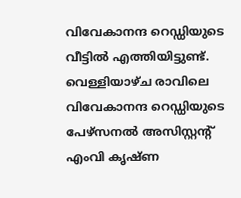വിവേകാനന്ദ റെഡ്ഡിയുടെ വീട്ടിൽ എത്തിയിട്ടുണ്ട്. വെള്ളിയാഴ്ച രാവിലെ വിവേകാനന്ദ റെഡ്ഡിയുടെ പേഴ്സനൽ അസിസ്റ്റന്റ് എംവി കൃഷ്ണ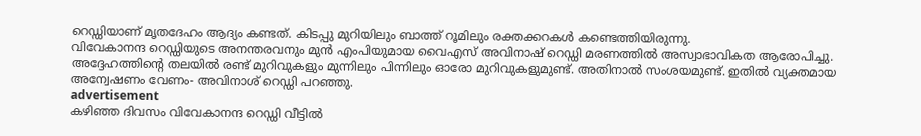റെഡ്ഡിയാണ് മൃതദേഹം ആദ്യം കണ്ടത്. കിടപ്പു മുറിയിലും ബാത്ത് റൂമിലും രക്തക്കറകൾ കണ്ടെത്തിയിരുന്നു.
വിവേകാനന്ദ റെഡ്ഡിയുടെ അനന്തരവനും മുൻ എംപിയുമായ വൈഎസ് അവിനാഷ് റെഡ്ഡി മരണത്തിൽ അസ്വാഭാവികത ആരോപിച്ചു. അദ്ദേഹത്തിന്റെ തലയിൽ രണ്ട് മുറിവുകളും മുന്നിലും പിന്നിലും ഓരോ മുറിവുകളുമുണ്ട്. അതിനാൽ സംശയമുണ്ട്. ഇതിൽ വ്യക്തമായ അന്വേഷണം വേണം- അവിനാശ് റെഡ്ഡി പറഞ്ഞു.
advertisement
കഴിഞ്ഞ ദിവസം വിവേകാനന്ദ റെഡ്ഡി വീട്ടിൽ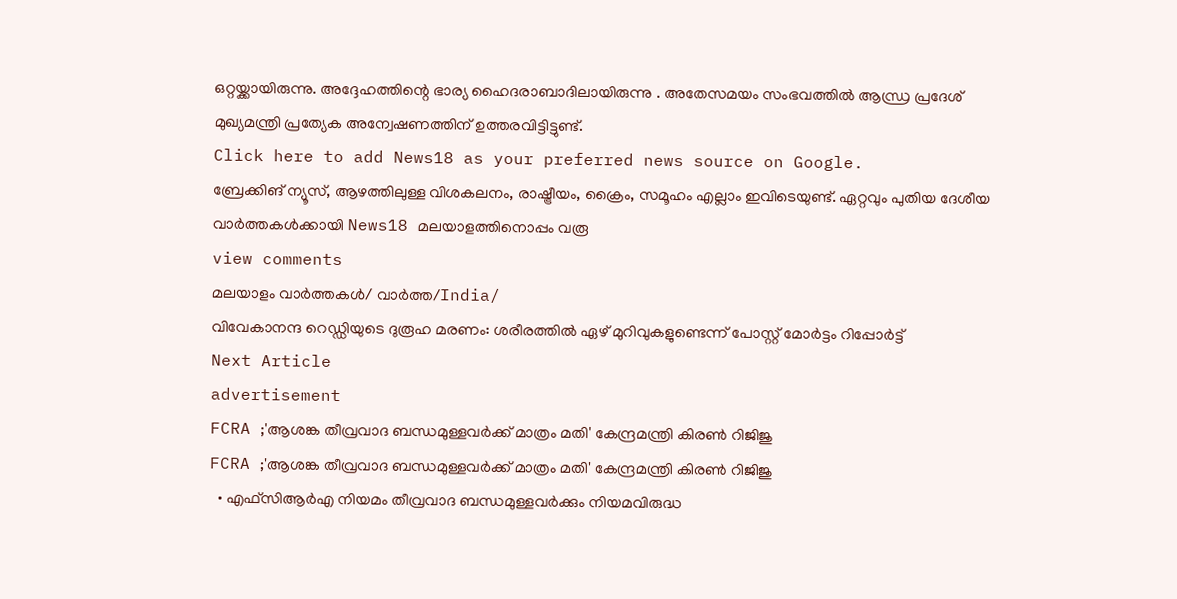ഒറ്റയ്ക്കായിരുന്നു. അദ്ദേഹത്തിന്റെ ഭാര്യ ഹൈദരാബാദിലായിരുന്നു . അതേസമയം സംഭവത്തിൽ ആന്ധ്ര പ്രദേശ് മുഖ്യമന്ത്രി പ്രത്യേക അന്വേഷണത്തിന് ഉത്തരവിട്ടിട്ടുണ്ട്.
Click here to add News18 as your preferred news source on Google.
ബ്രേക്കിങ് ന്യൂസ്, ആഴത്തിലുള്ള വിശകലനം, രാഷ്ട്രീയം, ക്രൈം, സമൂഹം എല്ലാം ഇവിടെയുണ്ട്. ഏറ്റവും പുതിയ ദേശീയ വാർത്തകൾക്കായി News18 മലയാളത്തിനൊപ്പം വരൂ
view comments
മലയാളം വാർത്തകൾ/ വാർത്ത/India/
വിവേകാനന്ദ റെഡ്ഡിയുടെ ദുരൂഹ മരണം: ശരീരത്തിൽ ഏഴ് മുറിവുകളുണ്ടെന്ന് പോസ്റ്റ് മോർട്ടം റിപ്പോർട്ട്
Next Article
advertisement
FCRA ;'ആശങ്ക തീവ്രവാദ ബന്ധമുള്ളവർക്ക് മാത്രം മതി' കേന്ദ്രമന്ത്രി കിരണ്‍ റിജിജു
FCRA ;'ആശങ്ക തീവ്രവാദ ബന്ധമുള്ളവർക്ക് മാത്രം മതി' കേന്ദ്രമന്ത്രി കിരണ്‍ റിജിജു
  • എഫ്‌സിആർഎ നിയമം തീവ്രവാദ ബന്ധമുള്ളവർക്കും നിയമവിരുദ്ധ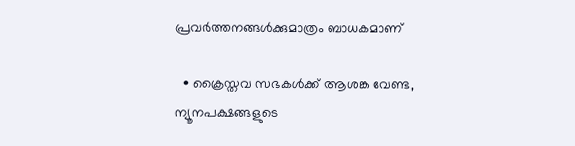പ്രവർത്തനങ്ങൾക്കുമാത്രം ബാധകമാണ്

  • ക്രൈസ്തവ സഭകൾക്ക് ആശങ്ക വേണ്ട, ന്യൂനപക്ഷങ്ങളുടെ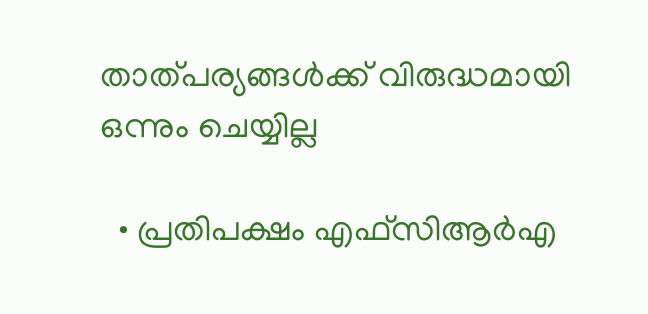താത്പര്യങ്ങൾക്ക് വിരുദ്ധമായി ഒന്നും ചെയ്യില്ല

  • പ്രതിപക്ഷം എഫ്‌സിആർഎ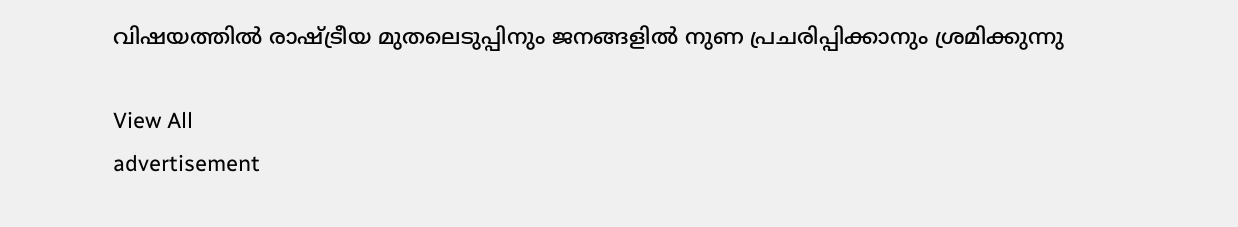വിഷയത്തിൽ രാഷ്ട്രീയ മുതലെടുപ്പിനും ജനങ്ങളിൽ നുണ പ്രചരിപ്പിക്കാനും ശ്രമിക്കുന്നു

View All
advertisement